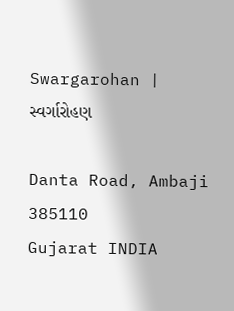Swargarohan | સ્વર્ગારોહણ

Danta Road, Ambaji 385110
Gujarat INDIA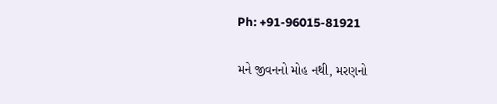Ph: +91-96015-81921

મને જીવનનો મોહ નથી, મરણનો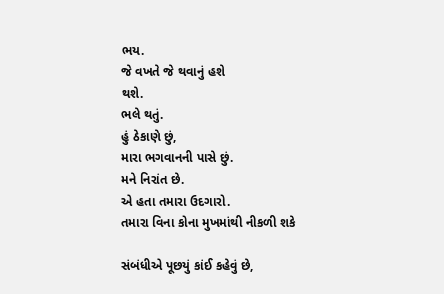ભય.
જે વખતે જે થવાનું હશે
થશે.
ભલે થતું.
હું ઠેકાણે છું,
મારા ભગવાનની પાસે છું.
મને નિરાંત છે.
એ હતા તમારા ઉદગારો.
તમારા વિના કોના મુખમાંથી નીકળી શકે

સંબંધીએ પૂછયું કાંઈ કહેવું છે,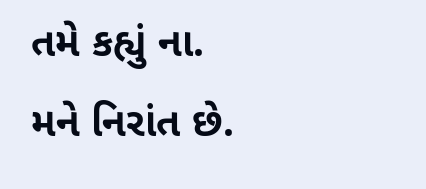તમે કહ્યું ના.
મને નિરાંત છે.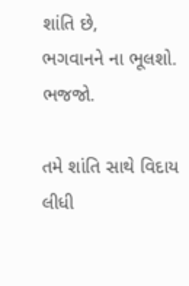શાંતિ છે,
ભગવાનને ના ભૂલશો.
ભજજો.

તમે શાંતિ સાથે વિદાય લીધી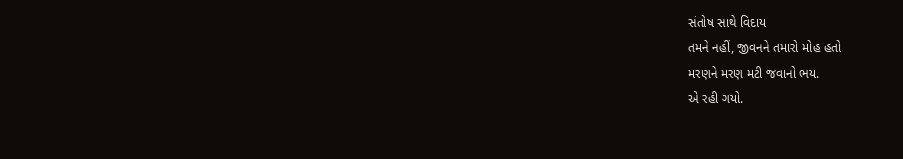સંતોષ સાથે વિદાય
તમને નહીં, જીવનને તમારો મોહ હતો
મરણને મરણ મટી જવાનો ભય.
એ રહી ગયો.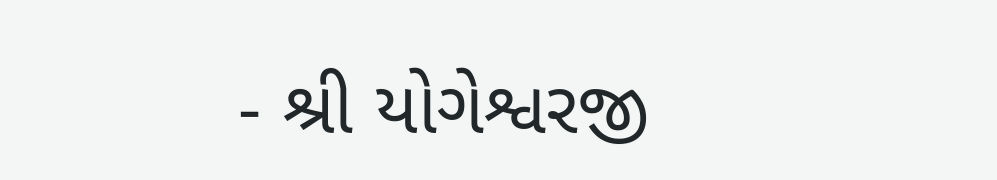- શ્રી યોગેશ્વરજી